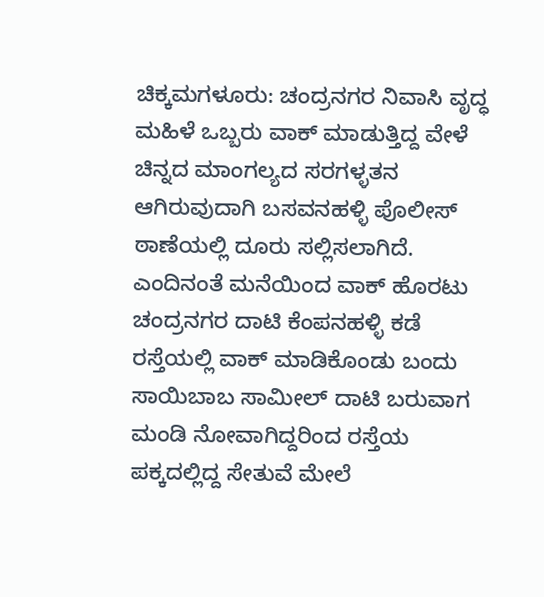ಚಿಕ್ಕಮಗಳೂರು: ಚಂದ್ರನಗರ ನಿವಾಸಿ ವೃದ್ಧ ಮಹಿಳೆ ಒಬ್ಬರು ವಾಕ್ ಮಾಡುತ್ತಿದ್ದ ವೇಳೆ ಚಿನ್ನದ ಮಾಂಗಲ್ಯದ ಸರಗಳ್ಳತನ ಆಗಿರುವುದಾಗಿ ಬಸವನಹಳ್ಳಿ ಪೊಲೀಸ್ ಠಾಣೆಯಲ್ಲಿ ದೂರು ಸಲ್ಲಿಸಲಾಗಿದೆ.
ಎಂದಿನಂತೆ ಮನೆಯಿಂದ ವಾಕ್ ಹೊರಟು ಚಂದ್ರನಗರ ದಾಟಿ ಕೆಂಪನಹಳ್ಳಿ ಕಡೆ ರಸ್ತೆಯಲ್ಲಿ ವಾಕ್ ಮಾಡಿಕೊಂಡು ಬಂದು ಸಾಯಿಬಾಬ ಸಾಮೀಲ್ ದಾಟಿ ಬರುವಾಗ ಮಂಡಿ ನೋವಾಗಿದ್ದರಿಂದ ರಸ್ತೆಯ ಪಕ್ಕದಲ್ಲಿದ್ದ ಸೇತುವೆ ಮೇಲೆ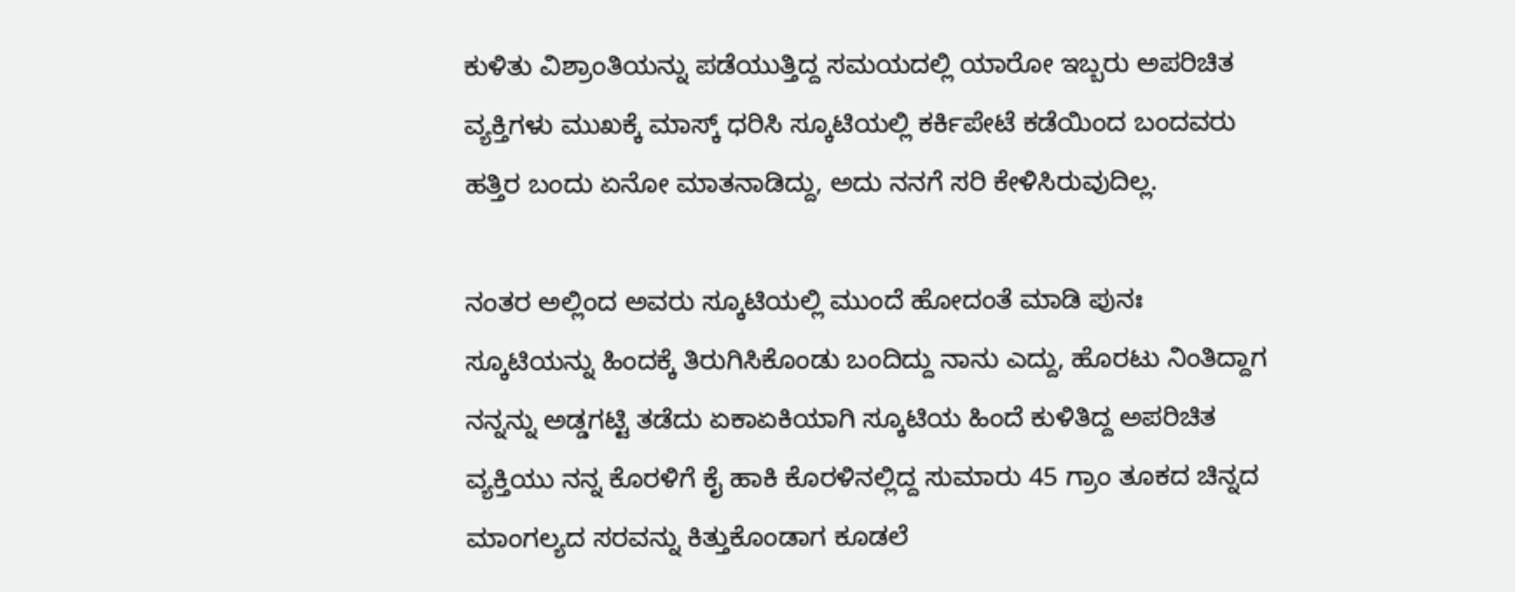ಕುಳಿತು ವಿಶ್ರಾಂತಿಯನ್ನು ಪಡೆಯುತ್ತಿದ್ದ ಸಮಯದಲ್ಲಿ ಯಾರೋ ಇಬ್ಬರು ಅಪರಿಚಿತ ವ್ಯಕ್ತಿಗಳು ಮುಖಕ್ಕೆ ಮಾಸ್ಕ್ ಧರಿಸಿ ಸ್ಕೂಟಿಯಲ್ಲಿ ಕರ್ಕಿಪೇಟೆ ಕಡೆಯಿಂದ ಬಂದವರು ಹತ್ತಿರ ಬಂದು ಏನೋ ಮಾತನಾಡಿದ್ದು, ಅದು ನನಗೆ ಸರಿ ಕೇಳಿಸಿರುವುದಿಲ್ಲ.

ನಂತರ ಅಲ್ಲಿಂದ ಅವರು ಸ್ಕೂಟಿಯಲ್ಲಿ ಮುಂದೆ ಹೋದಂತೆ ಮಾಡಿ ಪುನಃ ಸ್ಕೂಟಿಯನ್ನು ಹಿಂದಕ್ಕೆ ತಿರುಗಿಸಿಕೊಂಡು ಬಂದಿದ್ದು ನಾನು ಎದ್ದು, ಹೊರಟು ನಿಂತಿದ್ದಾಗ ನನ್ನನ್ನು ಅಡ್ಡಗಟ್ಟಿ ತಡೆದು ಏಕಾಏಕಿಯಾಗಿ ಸ್ಕೂಟಿಯ ಹಿಂದೆ ಕುಳಿತಿದ್ದ ಅಪರಿಚಿತ ವ್ಯಕ್ತಿಯು ನನ್ನ ಕೊರಳಿಗೆ ಕೈ ಹಾಕಿ ಕೊರಳಿನಲ್ಲಿದ್ದ ಸುಮಾರು 45 ಗ್ರಾಂ ತೂಕದ ಚಿನ್ನದ ಮಾಂಗಲ್ಯದ ಸರವನ್ನು ಕಿತ್ತುಕೊಂಡಾಗ ಕೂಡಲೆ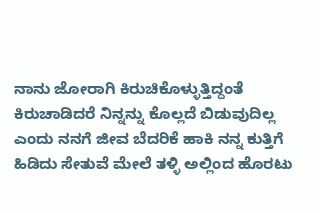ನಾನು ಜೋರಾಗಿ ಕಿರುಚಿಕೊಳ್ಳುತ್ತಿದ್ದಂತೆ ಕಿರುಚಾಡಿದರೆ ನಿನ್ನನ್ನು ಕೊಲ್ಲದೆ ಬಿಡುವುದಿಲ್ಲ ಎಂದು ನನಗೆ ಜೀವ ಬೆದರಿಕೆ ಹಾಕಿ ನನ್ನ ಕುತ್ತಿಗೆ ಹಿಡಿದು ಸೇತುವೆ ಮೇಲೆ ತಳ್ಳಿ ಅಲ್ಲಿಂದ ಹೊರಟು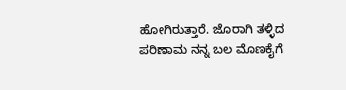ಹೋಗಿರುತ್ತಾರೆ. ಜೊರಾಗಿ ತಳ್ಳಿದ ಪರಿಣಾಮ ನನ್ನ ಬಲ ಮೊಣಕೈಗೆ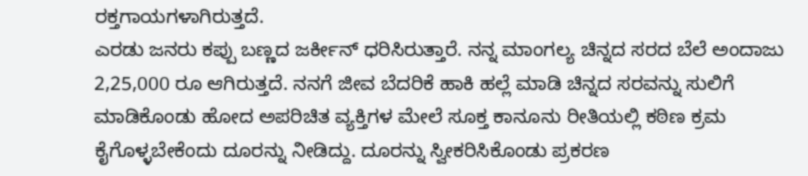ರಕ್ತಗಾಯಗಳಾಗಿರುತ್ತದೆ.
ಎರಡು ಜನರು ಕಪ್ಪು ಬಣ್ಣದ ಜರ್ಕೀನ್ ಧರಿಸಿರುತ್ತಾರೆ. ನನ್ನ ಮಾಂಗಲ್ಯ ಚಿನ್ನದ ಸರದ ಬೆಲೆ ಅಂದಾಜು 2,25,000 ರೂ ಆಗಿರುತ್ತದೆ. ನನಗೆ ಜೀವ ಬೆದರಿಕೆ ಹಾಕಿ ಹಲ್ಲೆ ಮಾಡಿ ಚಿನ್ನದ ಸರವನ್ನು ಸುಲಿಗೆ ಮಾಡಿಕೊಂಡು ಹೋದ ಅಪರಿಚಿತ ವ್ಯಕ್ತಿಗಳ ಮೇಲೆ ಸೂಕ್ತ ಕಾನೂನು ರೀತಿಯಲ್ಲಿ ಕಠಿಣ ಕ್ರಮ ಕೈಗೊಳ್ಳಬೇಕೆಂದು ದೂರನ್ನು ನೀಡಿದ್ದು. ದೂರನ್ನು ಸ್ವೀಕರಿಸಿಕೊಂಡು ಪ್ರಕರಣ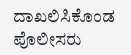ದಾಖಲಿಸಿಕೊಂಡ ಪೊಲೀಸರು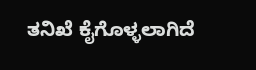ತನಿಖೆ ಕೈಗೊಳ್ಳಲಾಗಿದೆ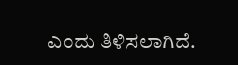ಎಂದು ತಿಳಿಸಲಾಗಿದೆ.